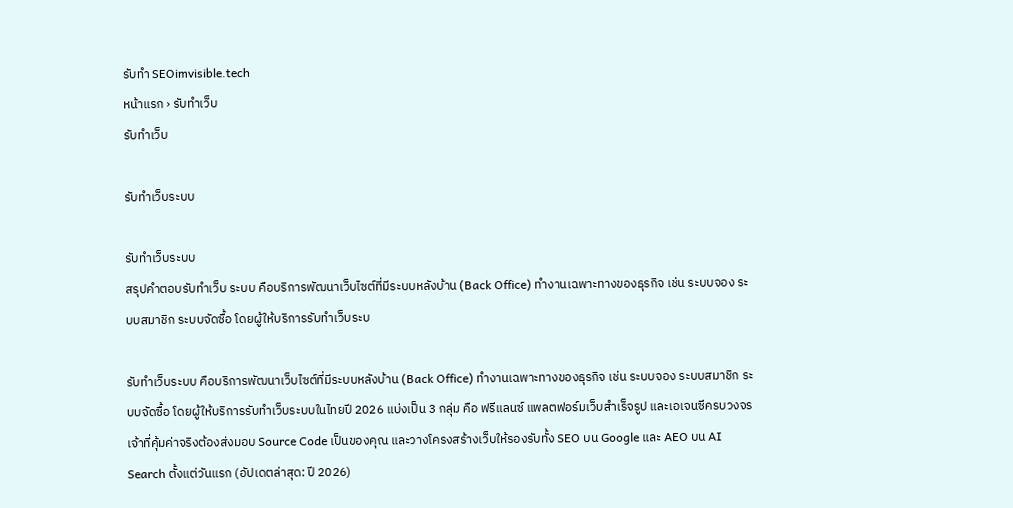รับทำ SEOimvisible.tech
หน้าแรก › รับทำเว็บ
รับทำเว็บ

รับทำเว็บระบบ

รับทำเว็บระบบ
สรุปคำตอบรับทำเว็บ ระบบ คือบริการพัฒนาเว็บไซต์ที่มีระบบหลังบ้าน (Back Office) ทำงานเฉพาะทางของธุรกิจ เช่น ระบบจอง ระบบสมาชิก ระบบจัดซื้อ โดยผู้ให้บริการรับทำเว็บระบ

รับทำเว็บระบบ คือบริการพัฒนาเว็บไซต์ที่มีระบบหลังบ้าน (Back Office) ทำงานเฉพาะทางของธุรกิจ เช่น ระบบจอง ระบบสมาชิก ระบบจัดซื้อ โดยผู้ให้บริการรับทำเว็บระบบในไทยปี 2026 แบ่งเป็น 3 กลุ่ม คือ ฟรีแลนซ์ แพลตฟอร์มเว็บสำเร็จรูป และเอเจนซีครบวงจร เจ้าที่คุ้มค่าจริงต้องส่งมอบ Source Code เป็นของคุณ และวางโครงสร้างเว็บให้รองรับทั้ง SEO บน Google และ AEO บน AI Search ตั้งแต่วันแรก (อัปเดตล่าสุด: ปี 2026)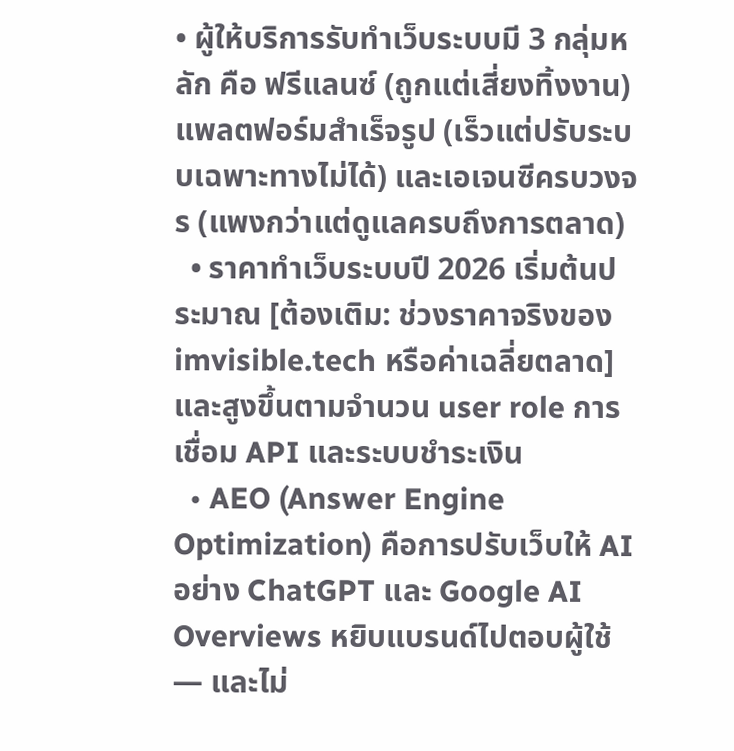• ผู้ให้บริการรับทำเว็บระบบมี 3 กลุ่มหลัก คือ ฟรีแลนซ์ (ถูกแต่เสี่ยงทิ้งงาน) แพลตฟอร์มสำเร็จรูป (เร็วแต่ปรับระบบเฉพาะทางไม่ได้) และเอเจนซีครบวงจร (แพงกว่าแต่ดูแลครบถึงการตลาด)
  • ราคาทำเว็บระบบปี 2026 เริ่มต้นประมาณ [ต้องเติม: ช่วงราคาจริงของ imvisible.tech หรือค่าเฉลี่ยตลาด] และสูงขึ้นตามจำนวน user role การเชื่อม API และระบบชำระเงิน
  • AEO (Answer Engine Optimization) คือการปรับเว็บให้ AI อย่าง ChatGPT และ Google AI Overviews หยิบแบรนด์ไปตอบผู้ใช้ — และไม่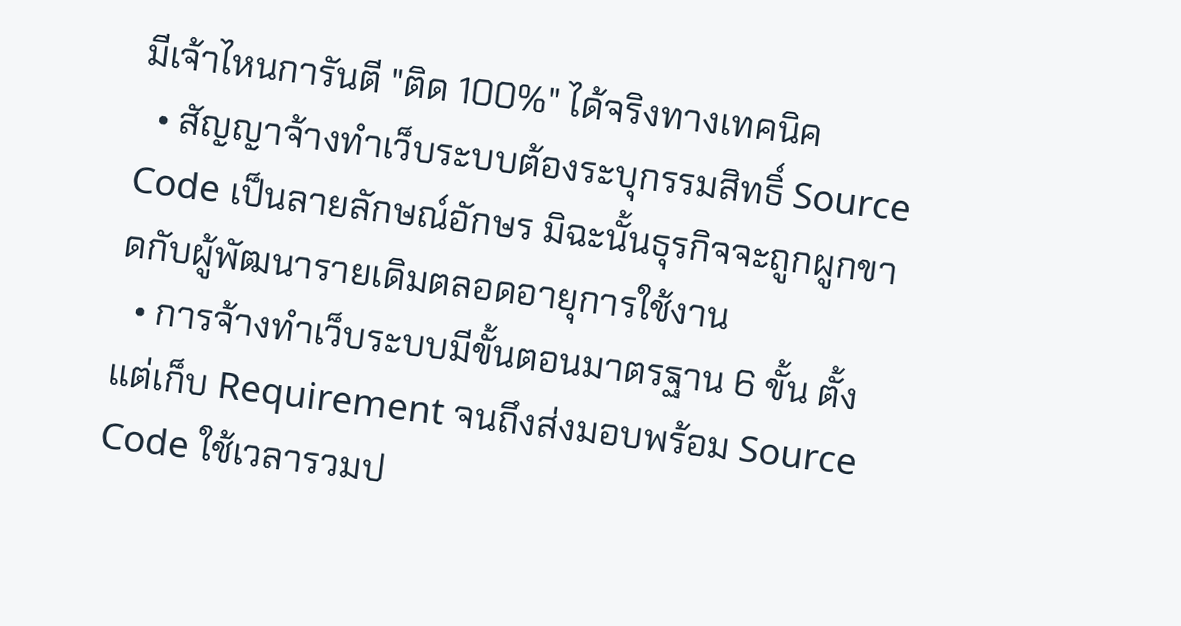มีเจ้าไหนการันตี "ติด 100%" ได้จริงทางเทคนิค
  • สัญญาจ้างทำเว็บระบบต้องระบุกรรมสิทธิ์ Source Code เป็นลายลักษณ์อักษร มิฉะนั้นธุรกิจจะถูกผูกขาดกับผู้พัฒนารายเดิมตลอดอายุการใช้งาน
  • การจ้างทำเว็บระบบมีขั้นตอนมาตรฐาน 6 ขั้น ตั้งแต่เก็บ Requirement จนถึงส่งมอบพร้อม Source Code ใช้เวลารวมป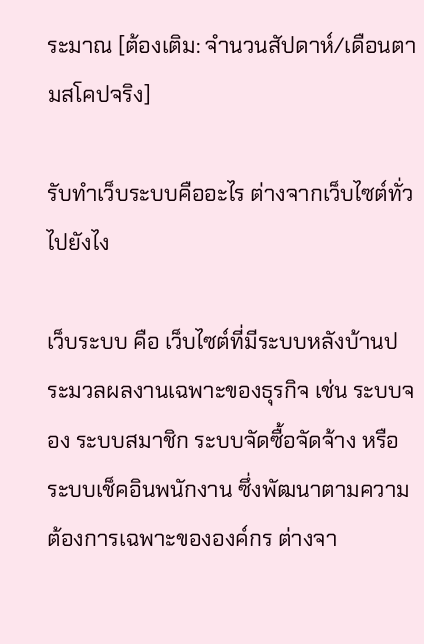ระมาณ [ต้องเติม: จำนวนสัปดาห์/เดือนตามสโคปจริง]

รับทำเว็บระบบคืออะไร ต่างจากเว็บไซต์ทั่วไปยังไง

เว็บระบบ คือ เว็บไซต์ที่มีระบบหลังบ้านประมวลผลงานเฉพาะของธุรกิจ เช่น ระบบจอง ระบบสมาชิก ระบบจัดซื้อจัดจ้าง หรือระบบเช็คอินพนักงาน ซึ่งพัฒนาตามความต้องการเฉพาะขององค์กร ต่างจา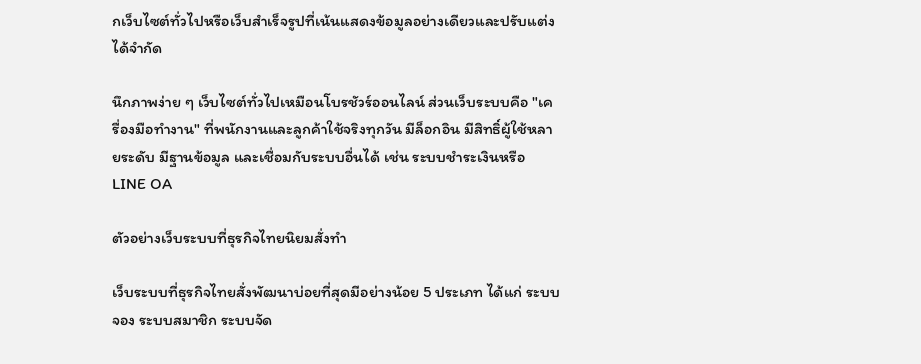กเว็บไซต์ทั่วไปหรือเว็บสำเร็จรูปที่เน้นแสดงข้อมูลอย่างเดียวและปรับแต่งได้จำกัด

นึกภาพง่าย ๆ เว็บไซต์ทั่วไปเหมือนโบรชัวร์ออนไลน์ ส่วนเว็บระบบคือ "เครื่องมือทำงาน" ที่พนักงานและลูกค้าใช้จริงทุกวัน มีล็อกอิน มีสิทธิ์ผู้ใช้หลายระดับ มีฐานข้อมูล และเชื่อมกับระบบอื่นได้ เช่น ระบบชำระเงินหรือ LINE OA

ตัวอย่างเว็บระบบที่ธุรกิจไทยนิยมสั่งทำ

เว็บระบบที่ธุรกิจไทยสั่งพัฒนาบ่อยที่สุดมีอย่างน้อย 5 ประเภท ได้แก่ ระบบจอง ระบบสมาชิก ระบบจัด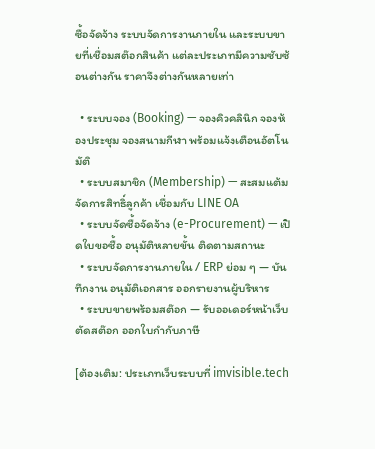ซื้อจัดจ้าง ระบบจัดการงานภายใน และระบบขายที่เชื่อมสต๊อกสินค้า แต่ละประเภทมีความซับซ้อนต่างกัน ราคาจึงต่างกันหลายเท่า

  • ระบบจอง (Booking) — จองคิวคลินิก จองห้องประชุม จองสนามกีฬา พร้อมแจ้งเตือนอัตโนมัติ
  • ระบบสมาชิก (Membership) — สะสมแต้ม จัดการสิทธิ์ลูกค้า เชื่อมกับ LINE OA
  • ระบบจัดซื้อจัดจ้าง (e-Procurement) — เปิดใบขอซื้อ อนุมัติหลายขั้น ติดตามสถานะ
  • ระบบจัดการงานภายใน / ERP ย่อม ๆ — บันทึกงาน อนุมัติเอกสาร ออกรายงานผู้บริหาร
  • ระบบขายพร้อมสต๊อก — รับออเดอร์หน้าเว็บ ตัดสต๊อก ออกใบกำกับภาษี

[ต้องเติม: ประเภทเว็บระบบที่ imvisible.tech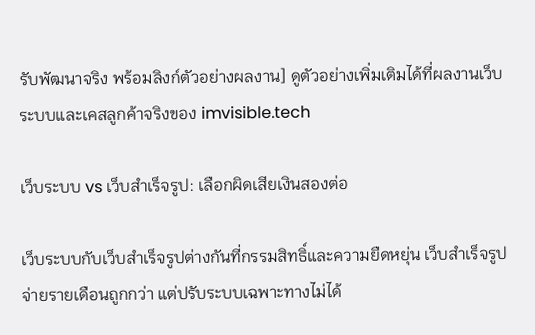รับพัฒนาจริง พร้อมลิงก์ตัวอย่างผลงาน] ดูตัวอย่างเพิ่มเติมได้ที่ผลงานเว็บระบบและเคสลูกค้าจริงของ imvisible.tech

เว็บระบบ vs เว็บสำเร็จรูป: เลือกผิดเสียเงินสองต่อ

เว็บระบบกับเว็บสำเร็จรูปต่างกันที่กรรมสิทธิ์และความยืดหยุ่น เว็บสำเร็จรูปจ่ายรายเดือนถูกกว่า แต่ปรับระบบเฉพาะทางไม่ได้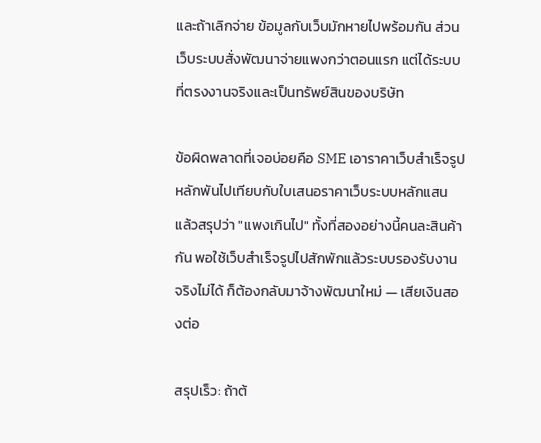และถ้าเลิกจ่าย ข้อมูลกับเว็บมักหายไปพร้อมกัน ส่วนเว็บระบบสั่งพัฒนาจ่ายแพงกว่าตอนแรก แต่ได้ระบบที่ตรงงานจริงและเป็นทรัพย์สินของบริษัท

ข้อผิดพลาดที่เจอบ่อยคือ SME เอาราคาเว็บสำเร็จรูปหลักพันไปเทียบกับใบเสนอราคาเว็บระบบหลักแสน แล้วสรุปว่า "แพงเกินไป" ทั้งที่สองอย่างนี้คนละสินค้ากัน พอใช้เว็บสำเร็จรูปไปสักพักแล้วระบบรองรับงานจริงไม่ได้ ก็ต้องกลับมาจ้างพัฒนาใหม่ — เสียเงินสองต่อ

สรุปเร็ว: ถ้าต้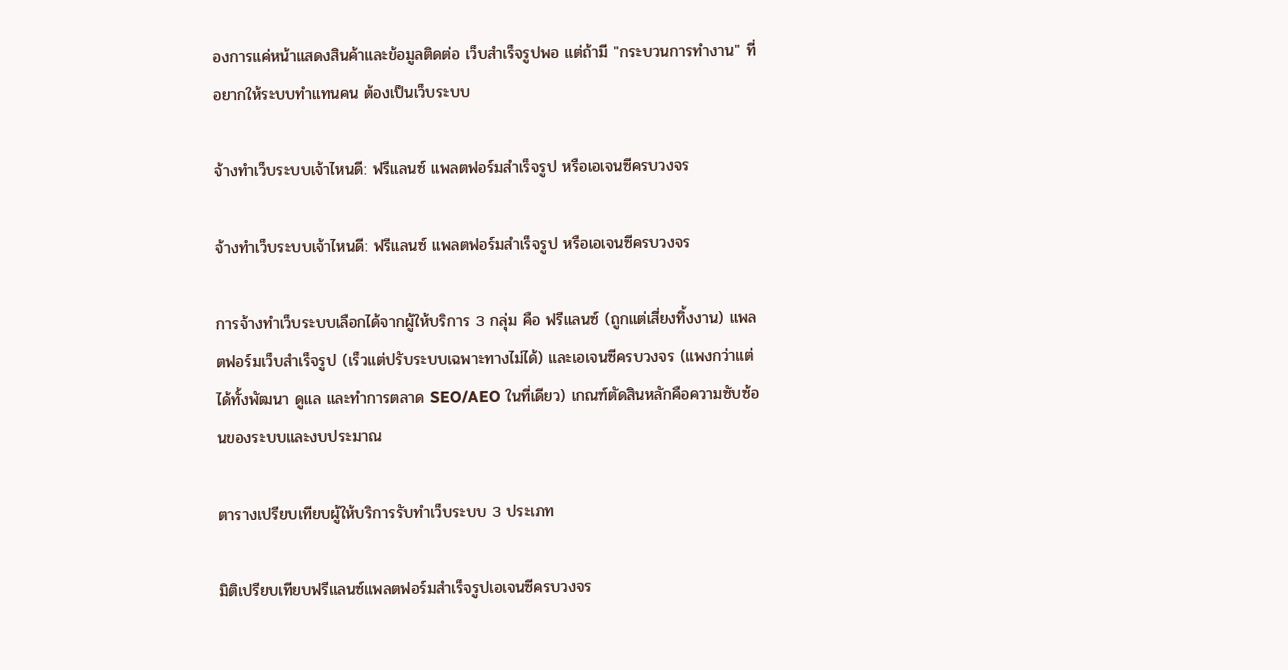องการแค่หน้าแสดงสินค้าและข้อมูลติดต่อ เว็บสำเร็จรูปพอ แต่ถ้ามี "กระบวนการทำงาน" ที่อยากให้ระบบทำแทนคน ต้องเป็นเว็บระบบ

จ้างทำเว็บระบบเจ้าไหนดี: ฟรีแลนซ์ แพลตฟอร์มสำเร็จรูป หรือเอเจนซีครบวงจร

จ้างทำเว็บระบบเจ้าไหนดี: ฟรีแลนซ์ แพลตฟอร์มสำเร็จรูป หรือเอเจนซีครบวงจร

การจ้างทำเว็บระบบเลือกได้จากผู้ให้บริการ 3 กลุ่ม คือ ฟรีแลนซ์ (ถูกแต่เสี่ยงทิ้งงาน) แพลตฟอร์มเว็บสำเร็จรูป (เร็วแต่ปรับระบบเฉพาะทางไม่ได้) และเอเจนซีครบวงจร (แพงกว่าแต่ได้ทั้งพัฒนา ดูแล และทำการตลาด SEO/AEO ในที่เดียว) เกณฑ์ตัดสินหลักคือความซับซ้อนของระบบและงบประมาณ

ตารางเปรียบเทียบผู้ให้บริการรับทำเว็บระบบ 3 ประเภท

มิติเปรียบเทียบฟรีแลนซ์แพลตฟอร์มสำเร็จรูปเอเจนซีครบวงจร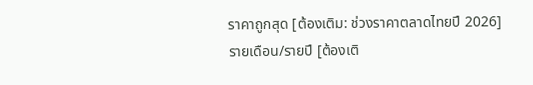ราคาถูกสุด [ต้องเติม: ช่วงราคาตลาดไทยปี 2026]รายเดือน/รายปี [ต้องเติ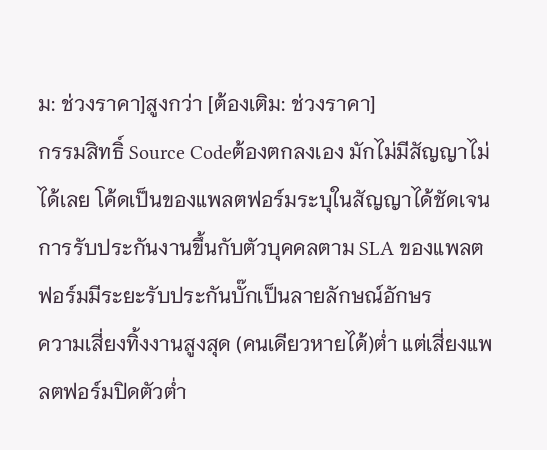ม: ช่วงราคา]สูงกว่า [ต้องเติม: ช่วงราคา]
กรรมสิทธิ์ Source Codeต้องตกลงเอง มักไม่มีสัญญาไม่ได้เลย โค้ดเป็นของแพลตฟอร์มระบุในสัญญาได้ชัดเจน
การรับประกันงานขึ้นกับตัวบุคคลตาม SLA ของแพลตฟอร์มมีระยะรับประกันบั๊กเป็นลายลักษณ์อักษร
ความเสี่ยงทิ้งงานสูงสุด (คนเดียวหายได้)ต่ำ แต่เสี่ยงแพลตฟอร์มปิดตัวต่ำ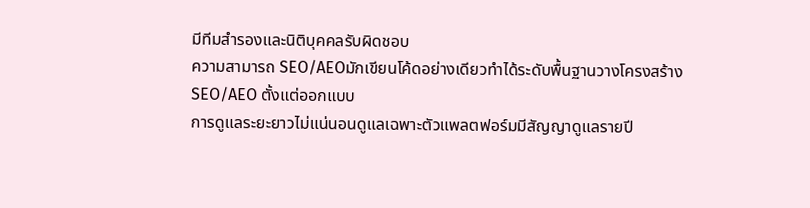มีทีมสำรองและนิติบุคคลรับผิดชอบ
ความสามารถ SEO/AEOมักเขียนโค้ดอย่างเดียวทำได้ระดับพื้นฐานวางโครงสร้าง SEO/AEO ตั้งแต่ออกแบบ
การดูแลระยะยาวไม่แน่นอนดูแลเฉพาะตัวแพลตฟอร์มมีสัญญาดูแลรายปี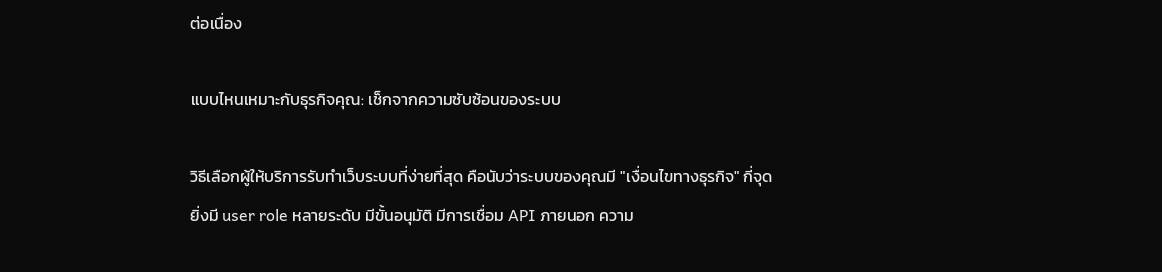ต่อเนื่อง

แบบไหนเหมาะกับธุรกิจคุณ: เช็กจากความซับซ้อนของระบบ

วิธีเลือกผู้ให้บริการรับทำเว็บระบบที่ง่ายที่สุด คือนับว่าระบบของคุณมี "เงื่อนไขทางธุรกิจ" กี่จุด ยิ่งมี user role หลายระดับ มีขั้นอนุมัติ มีการเชื่อม API ภายนอก ความ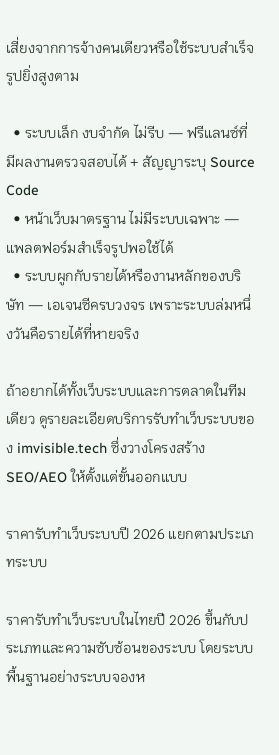เสี่ยงจากการจ้างคนเดียวหรือใช้ระบบสำเร็จรูปยิ่งสูงตาม

  • ระบบเล็ก งบจำกัด ไม่รีบ — ฟรีแลนซ์ที่มีผลงานตรวจสอบได้ + สัญญาระบุ Source Code
  • หน้าเว็บมาตรฐาน ไม่มีระบบเฉพาะ — แพลตฟอร์มสำเร็จรูปพอใช้ได้
  • ระบบผูกกับรายได้หรืองานหลักของบริษัท — เอเจนซีครบวงจร เพราะระบบล่มหนึ่งวันคือรายได้ที่หายจริง

ถ้าอยากได้ทั้งเว็บระบบและการตลาดในทีมเดียว ดูรายละเอียดบริการรับทำเว็บระบบของ imvisible.tech ซึ่งวางโครงสร้าง SEO/AEO ให้ตั้งแต่ขั้นออกแบบ

ราคารับทำเว็บระบบปี 2026 แยกตามประเภทระบบ

ราคารับทำเว็บระบบในไทยปี 2026 ขึ้นกับประเภทและความซับซ้อนของระบบ โดยระบบพื้นฐานอย่างระบบจองห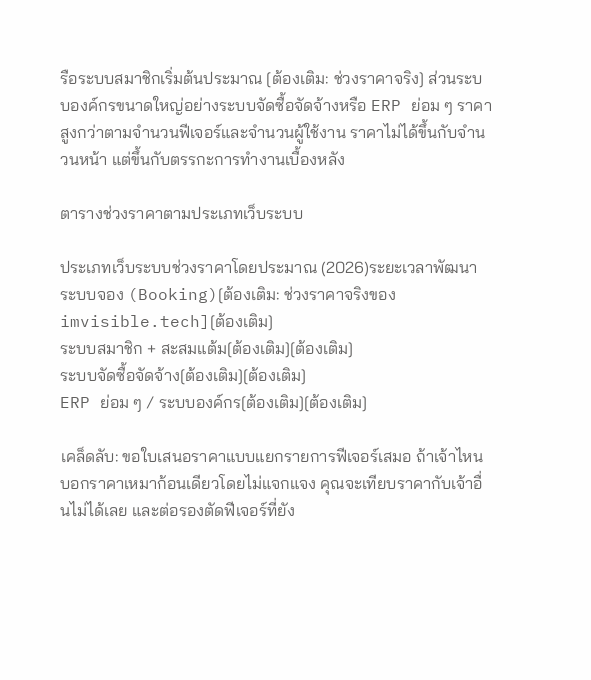รือระบบสมาชิกเริ่มต้นประมาณ [ต้องเติม: ช่วงราคาจริง] ส่วนระบบองค์กรขนาดใหญ่อย่างระบบจัดซื้อจัดจ้างหรือ ERP ย่อม ๆ ราคาสูงกว่าตามจำนวนฟีเจอร์และจำนวนผู้ใช้งาน ราคาไม่ได้ขึ้นกับจำนวนหน้า แต่ขึ้นกับตรรกะการทำงานเบื้องหลัง

ตารางช่วงราคาตามประเภทเว็บระบบ

ประเภทเว็บระบบช่วงราคาโดยประมาณ (2026)ระยะเวลาพัฒนา
ระบบจอง (Booking)[ต้องเติม: ช่วงราคาจริงของ imvisible.tech][ต้องเติม]
ระบบสมาชิก + สะสมแต้ม[ต้องเติม][ต้องเติม]
ระบบจัดซื้อจัดจ้าง[ต้องเติม][ต้องเติม]
ERP ย่อม ๆ / ระบบองค์กร[ต้องเติม][ต้องเติม]

เคล็ดลับ: ขอใบเสนอราคาแบบแยกรายการฟีเจอร์เสมอ ถ้าเจ้าไหนบอกราคาเหมาก้อนเดียวโดยไม่แจกแจง คุณจะเทียบราคากับเจ้าอื่นไม่ได้เลย และต่อรองตัดฟีเจอร์ที่ยัง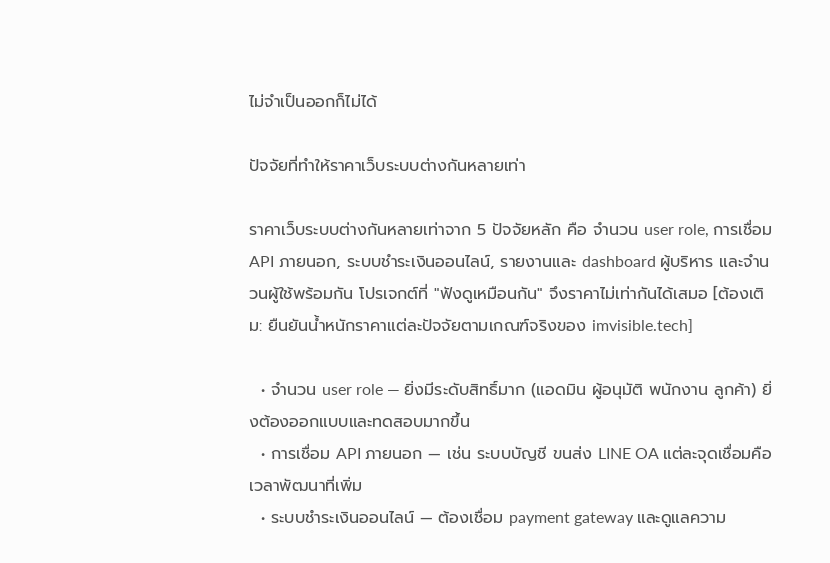ไม่จำเป็นออกก็ไม่ได้

ปัจจัยที่ทำให้ราคาเว็บระบบต่างกันหลายเท่า

ราคาเว็บระบบต่างกันหลายเท่าจาก 5 ปัจจัยหลัก คือ จำนวน user role, การเชื่อม API ภายนอก, ระบบชำระเงินออนไลน์, รายงานและ dashboard ผู้บริหาร และจำนวนผู้ใช้พร้อมกัน โปรเจกต์ที่ "ฟังดูเหมือนกัน" จึงราคาไม่เท่ากันได้เสมอ [ต้องเติม: ยืนยันน้ำหนักราคาแต่ละปัจจัยตามเกณฑ์จริงของ imvisible.tech]

  • จำนวน user role — ยิ่งมีระดับสิทธิ์มาก (แอดมิน ผู้อนุมัติ พนักงาน ลูกค้า) ยิ่งต้องออกแบบและทดสอบมากขึ้น
  • การเชื่อม API ภายนอก — เช่น ระบบบัญชี ขนส่ง LINE OA แต่ละจุดเชื่อมคือเวลาพัฒนาที่เพิ่ม
  • ระบบชำระเงินออนไลน์ — ต้องเชื่อม payment gateway และดูแลความ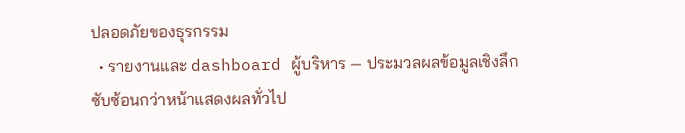ปลอดภัยของธุรกรรม
  • รายงานและ dashboard ผู้บริหาร — ประมวลผลข้อมูลเชิงลึกซับซ้อนกว่าหน้าแสดงผลทั่วไป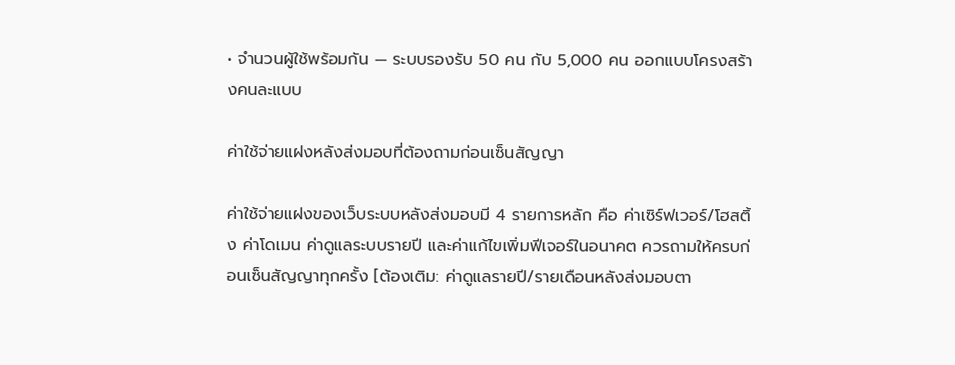• จำนวนผู้ใช้พร้อมกัน — ระบบรองรับ 50 คน กับ 5,000 คน ออกแบบโครงสร้างคนละแบบ

ค่าใช้จ่ายแฝงหลังส่งมอบที่ต้องถามก่อนเซ็นสัญญา

ค่าใช้จ่ายแฝงของเว็บระบบหลังส่งมอบมี 4 รายการหลัก คือ ค่าเซิร์ฟเวอร์/โฮสติ้ง ค่าโดเมน ค่าดูแลระบบรายปี และค่าแก้ไขเพิ่มฟีเจอร์ในอนาคต ควรถามให้ครบก่อนเซ็นสัญญาทุกครั้ง [ต้องเติม: ค่าดูแลรายปี/รายเดือนหลังส่งมอบตา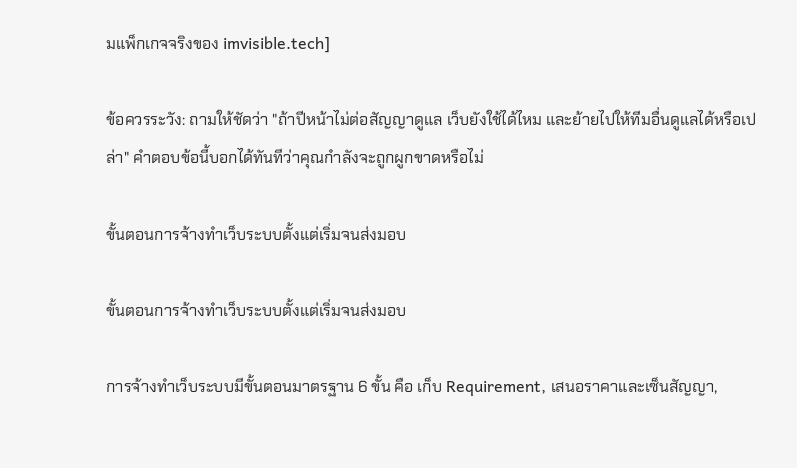มแพ็กเกจจริงของ imvisible.tech]

ข้อควรระวัง: ถามให้ชัดว่า "ถ้าปีหน้าไม่ต่อสัญญาดูแล เว็บยังใช้ได้ไหม และย้ายไปให้ทีมอื่นดูแลได้หรือเปล่า" คำตอบข้อนี้บอกได้ทันทีว่าคุณกำลังจะถูกผูกขาดหรือไม่

ขั้นตอนการจ้างทำเว็บระบบตั้งแต่เริ่มจนส่งมอบ

ขั้นตอนการจ้างทำเว็บระบบตั้งแต่เริ่มจนส่งมอบ

การจ้างทำเว็บระบบมีขั้นตอนมาตรฐาน 6 ขั้น คือ เก็บ Requirement, เสนอราคาและเซ็นสัญญา,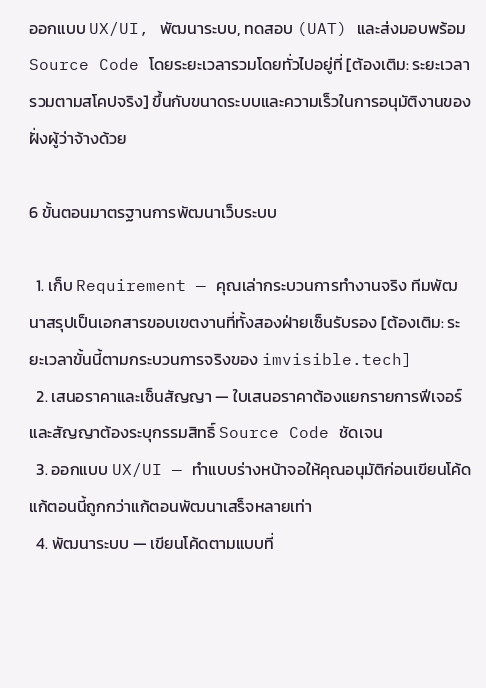ออกแบบ UX/UI, พัฒนาระบบ, ทดสอบ (UAT) และส่งมอบพร้อม Source Code โดยระยะเวลารวมโดยทั่วไปอยู่ที่ [ต้องเติม: ระยะเวลารวมตามสโคปจริง] ขึ้นกับขนาดระบบและความเร็วในการอนุมัติงานของฝั่งผู้ว่าจ้างด้วย

6 ขั้นตอนมาตรฐานการพัฒนาเว็บระบบ

  1. เก็บ Requirement — คุณเล่ากระบวนการทำงานจริง ทีมพัฒนาสรุปเป็นเอกสารขอบเขตงานที่ทั้งสองฝ่ายเซ็นรับรอง [ต้องเติม: ระยะเวลาขั้นนี้ตามกระบวนการจริงของ imvisible.tech]
  2. เสนอราคาและเซ็นสัญญา — ใบเสนอราคาต้องแยกรายการฟีเจอร์ และสัญญาต้องระบุกรรมสิทธิ์ Source Code ชัดเจน
  3. ออกแบบ UX/UI — ทำแบบร่างหน้าจอให้คุณอนุมัติก่อนเขียนโค้ด แก้ตอนนี้ถูกกว่าแก้ตอนพัฒนาเสร็จหลายเท่า
  4. พัฒนาระบบ — เขียนโค้ดตามแบบที่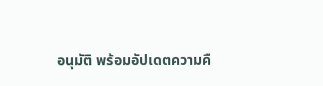อนุมัติ พร้อมอัปเดตความคื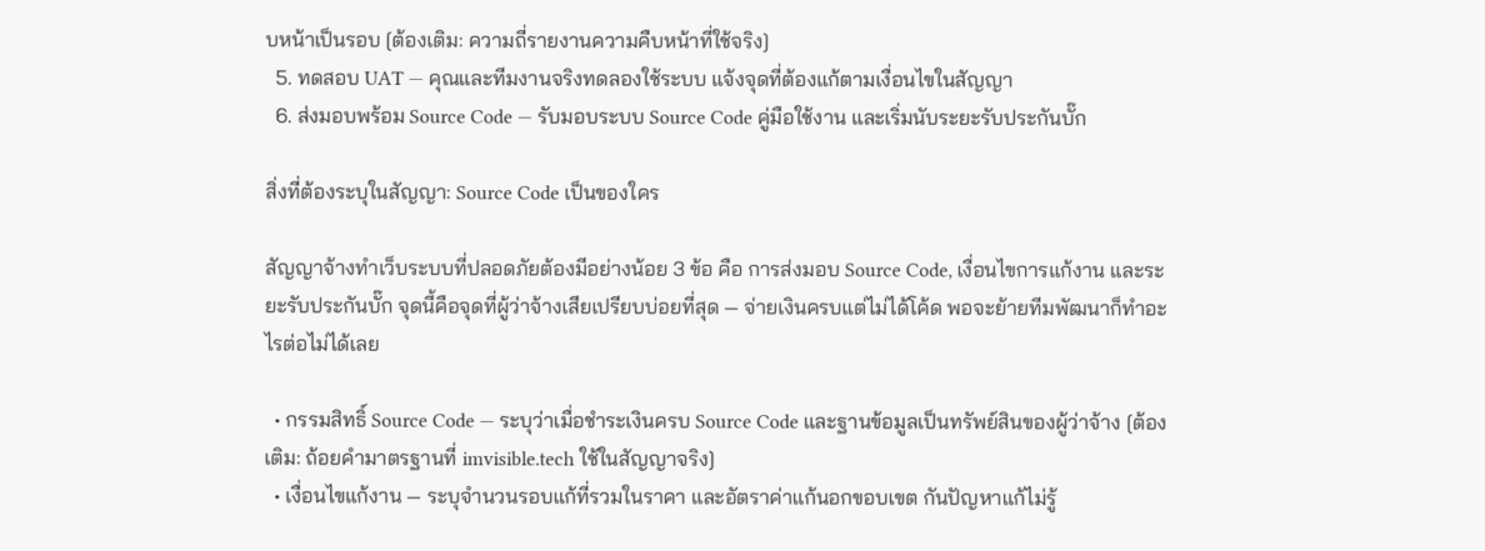บหน้าเป็นรอบ [ต้องเติม: ความถี่รายงานความคืบหน้าที่ใช้จริง]
  5. ทดสอบ UAT — คุณและทีมงานจริงทดลองใช้ระบบ แจ้งจุดที่ต้องแก้ตามเงื่อนไขในสัญญา
  6. ส่งมอบพร้อม Source Code — รับมอบระบบ Source Code คู่มือใช้งาน และเริ่มนับระยะรับประกันบั๊ก

สิ่งที่ต้องระบุในสัญญา: Source Code เป็นของใคร

สัญญาจ้างทำเว็บระบบที่ปลอดภัยต้องมีอย่างน้อย 3 ข้อ คือ การส่งมอบ Source Code, เงื่อนไขการแก้งาน และระยะรับประกันบั๊ก จุดนี้คือจุดที่ผู้ว่าจ้างเสียเปรียบบ่อยที่สุด — จ่ายเงินครบแต่ไม่ได้โค้ด พอจะย้ายทีมพัฒนาก็ทำอะไรต่อไม่ได้เลย

  • กรรมสิทธิ์ Source Code — ระบุว่าเมื่อชำระเงินครบ Source Code และฐานข้อมูลเป็นทรัพย์สินของผู้ว่าจ้าง [ต้องเติม: ถ้อยคำมาตรฐานที่ imvisible.tech ใช้ในสัญญาจริง]
  • เงื่อนไขแก้งาน — ระบุจำนวนรอบแก้ที่รวมในราคา และอัตราค่าแก้นอกขอบเขต กันปัญหาแก้ไม่รู้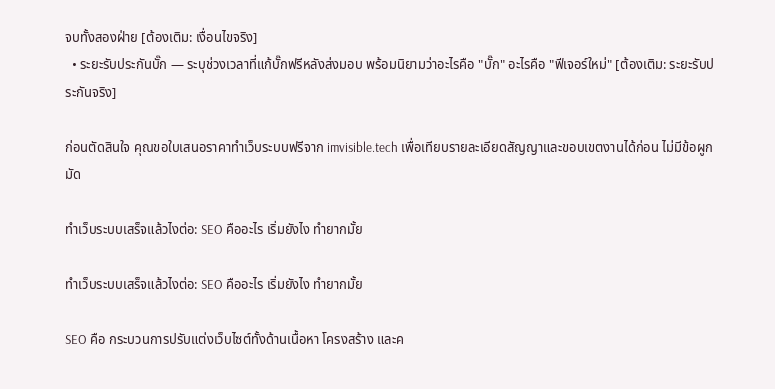จบทั้งสองฝ่าย [ต้องเติม: เงื่อนไขจริง]
  • ระยะรับประกันบั๊ก — ระบุช่วงเวลาที่แก้บั๊กฟรีหลังส่งมอบ พร้อมนิยามว่าอะไรคือ "บั๊ก" อะไรคือ "ฟีเจอร์ใหม่" [ต้องเติม: ระยะรับประกันจริง]

ก่อนตัดสินใจ คุณขอใบเสนอราคาทำเว็บระบบฟรีจาก imvisible.tech เพื่อเทียบรายละเอียดสัญญาและขอบเขตงานได้ก่อน ไม่มีข้อผูกมัด

ทำเว็บระบบเสร็จแล้วไงต่อ: SEO คืออะไร เริ่มยังไง ทำยากมั้ย

ทำเว็บระบบเสร็จแล้วไงต่อ: SEO คืออะไร เริ่มยังไง ทำยากมั้ย

SEO คือ กระบวนการปรับแต่งเว็บไซต์ทั้งด้านเนื้อหา โครงสร้าง และค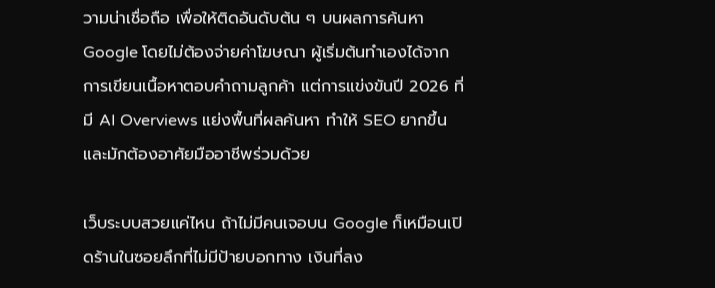วามน่าเชื่อถือ เพื่อให้ติดอันดับต้น ๆ บนผลการค้นหา Google โดยไม่ต้องจ่ายค่าโฆษณา ผู้เริ่มต้นทำเองได้จากการเขียนเนื้อหาตอบคำถามลูกค้า แต่การแข่งขันปี 2026 ที่มี AI Overviews แย่งพื้นที่ผลค้นหา ทำให้ SEO ยากขึ้นและมักต้องอาศัยมืออาชีพร่วมด้วย

เว็บระบบสวยแค่ไหน ถ้าไม่มีคนเจอบน Google ก็เหมือนเปิดร้านในซอยลึกที่ไม่มีป้ายบอกทาง เงินที่ลง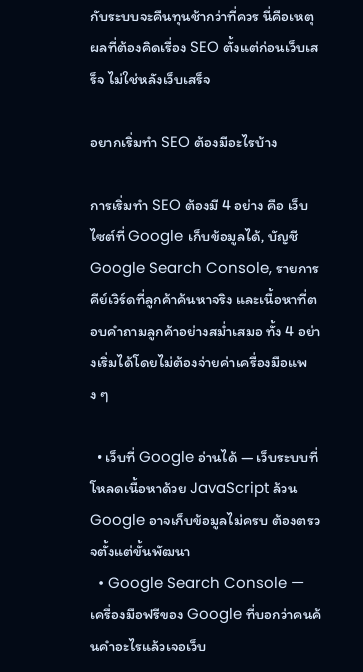กับระบบจะคืนทุนช้ากว่าที่ควร นี่คือเหตุผลที่ต้องคิดเรื่อง SEO ตั้งแต่ก่อนเว็บเสร็จ ไม่ใช่หลังเว็บเสร็จ

อยากเริ่มทำ SEO ต้องมีอะไรบ้าง

การเริ่มทำ SEO ต้องมี 4 อย่าง คือ เว็บไซต์ที่ Google เก็บข้อมูลได้, บัญชี Google Search Console, รายการคีย์เวิร์ดที่ลูกค้าค้นหาจริง และเนื้อหาที่ตอบคำถามลูกค้าอย่างสม่ำเสมอ ทั้ง 4 อย่างเริ่มได้โดยไม่ต้องจ่ายค่าเครื่องมือแพง ๆ

  • เว็บที่ Google อ่านได้ — เว็บระบบที่โหลดเนื้อหาด้วย JavaScript ล้วน Google อาจเก็บข้อมูลไม่ครบ ต้องตรวจตั้งแต่ขั้นพัฒนา
  • Google Search Console — เครื่องมือฟรีของ Google ที่บอกว่าคนค้นคำอะไรแล้วเจอเว็บ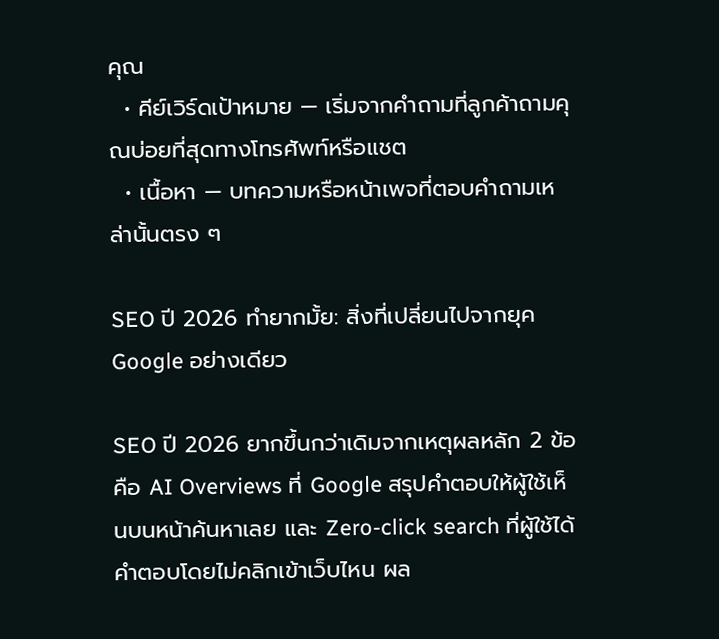คุณ
  • คีย์เวิร์ดเป้าหมาย — เริ่มจากคำถามที่ลูกค้าถามคุณบ่อยที่สุดทางโทรศัพท์หรือแชต
  • เนื้อหา — บทความหรือหน้าเพจที่ตอบคำถามเหล่านั้นตรง ๆ

SEO ปี 2026 ทำยากมั้ย: สิ่งที่เปลี่ยนไปจากยุค Google อย่างเดียว

SEO ปี 2026 ยากขึ้นกว่าเดิมจากเหตุผลหลัก 2 ข้อ คือ AI Overviews ที่ Google สรุปคำตอบให้ผู้ใช้เห็นบนหน้าค้นหาเลย และ Zero-click search ที่ผู้ใช้ได้คำตอบโดยไม่คลิกเข้าเว็บไหน ผล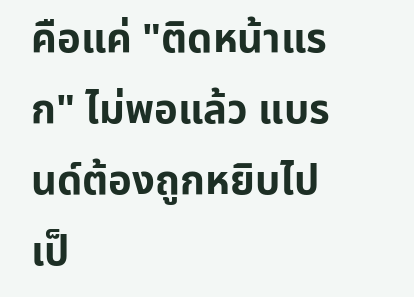คือแค่ "ติดหน้าแรก" ไม่พอแล้ว แบรนด์ต้องถูกหยิบไปเป็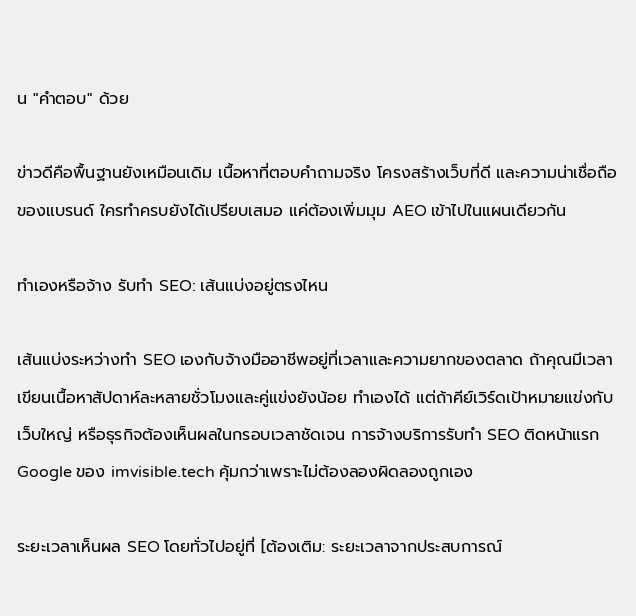น "คำตอบ" ด้วย

ข่าวดีคือพื้นฐานยังเหมือนเดิม เนื้อหาที่ตอบคำถามจริง โครงสร้างเว็บที่ดี และความน่าเชื่อถือของแบรนด์ ใครทำครบยังได้เปรียบเสมอ แค่ต้องเพิ่มมุม AEO เข้าไปในแผนเดียวกัน

ทำเองหรือจ้าง รับทำ SEO: เส้นแบ่งอยู่ตรงไหน

เส้นแบ่งระหว่างทำ SEO เองกับจ้างมืออาชีพอยู่ที่เวลาและความยากของตลาด ถ้าคุณมีเวลาเขียนเนื้อหาสัปดาห์ละหลายชั่วโมงและคู่แข่งยังน้อย ทำเองได้ แต่ถ้าคีย์เวิร์ดเป้าหมายแข่งกับเว็บใหญ่ หรือธุรกิจต้องเห็นผลในกรอบเวลาชัดเจน การจ้างบริการรับทำ SEO ติดหน้าแรก Google ของ imvisible.tech คุ้มกว่าเพราะไม่ต้องลองผิดลองถูกเอง

ระยะเวลาเห็นผล SEO โดยทั่วไปอยู่ที่ [ต้องเติม: ระยะเวลาจากประสบการณ์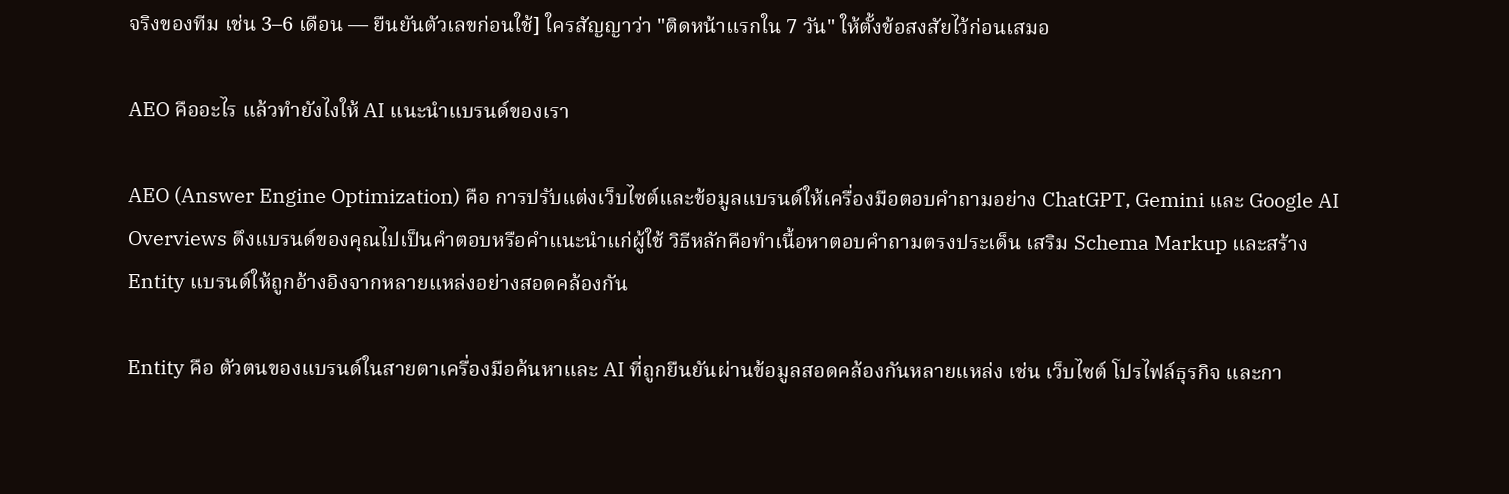จริงของทีม เช่น 3–6 เดือน — ยืนยันตัวเลขก่อนใช้] ใครสัญญาว่า "ติดหน้าแรกใน 7 วัน" ให้ตั้งข้อสงสัยไว้ก่อนเสมอ

AEO คืออะไร แล้วทำยังไงให้ AI แนะนำแบรนด์ของเรา

AEO (Answer Engine Optimization) คือ การปรับแต่งเว็บไซต์และข้อมูลแบรนด์ให้เครื่องมือตอบคำถามอย่าง ChatGPT, Gemini และ Google AI Overviews ดึงแบรนด์ของคุณไปเป็นคำตอบหรือคำแนะนำแก่ผู้ใช้ วิธีหลักคือทำเนื้อหาตอบคำถามตรงประเด็น เสริม Schema Markup และสร้าง Entity แบรนด์ให้ถูกอ้างอิงจากหลายแหล่งอย่างสอดคล้องกัน

Entity คือ ตัวตนของแบรนด์ในสายตาเครื่องมือค้นหาและ AI ที่ถูกยืนยันผ่านข้อมูลสอดคล้องกันหลายแหล่ง เช่น เว็บไซต์ โปรไฟล์ธุรกิจ และกา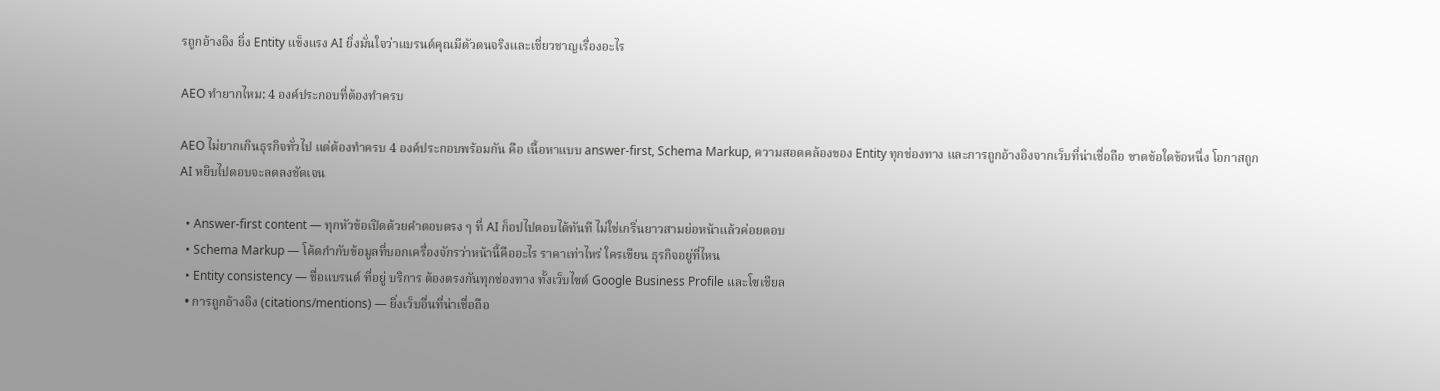รถูกอ้างอิง ยิ่ง Entity แข็งแรง AI ยิ่งมั่นใจว่าแบรนด์คุณมีตัวตนจริงและเชี่ยวชาญเรื่องอะไร

AEO ทำยากไหม: 4 องค์ประกอบที่ต้องทำครบ

AEO ไม่ยากเกินธุรกิจทั่วไป แต่ต้องทำครบ 4 องค์ประกอบพร้อมกัน คือ เนื้อหาแบบ answer-first, Schema Markup, ความสอดคล้องของ Entity ทุกช่องทาง และการถูกอ้างอิงจากเว็บที่น่าเชื่อถือ ขาดข้อใดข้อหนึ่ง โอกาสถูก AI หยิบไปตอบจะลดลงชัดเจน

  • Answer-first content — ทุกหัวข้อเปิดด้วยคำตอบตรง ๆ ที่ AI ก็อปไปตอบได้ทันที ไม่ใช่เกริ่นยาวสามย่อหน้าแล้วค่อยตอบ
  • Schema Markup — โค้ดกำกับข้อมูลที่บอกเครื่องจักรว่าหน้านี้คืออะไร ราคาเท่าไหร่ ใครเขียน ธุรกิจอยู่ที่ไหน
  • Entity consistency — ชื่อแบรนด์ ที่อยู่ บริการ ต้องตรงกันทุกช่องทาง ทั้งเว็บไซต์ Google Business Profile และโซเชียล
  • การถูกอ้างอิง (citations/mentions) — ยิ่งเว็บอื่นที่น่าเชื่อถือ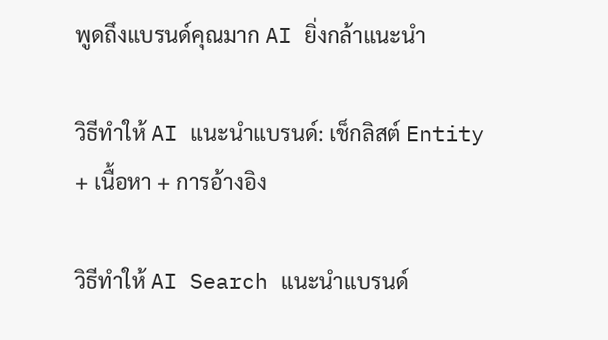พูดถึงแบรนด์คุณมาก AI ยิ่งกล้าแนะนำ

วิธีทำให้ AI แนะนำแบรนด์: เช็กลิสต์ Entity + เนื้อหา + การอ้างอิง

วิธีทำให้ AI Search แนะนำแบรนด์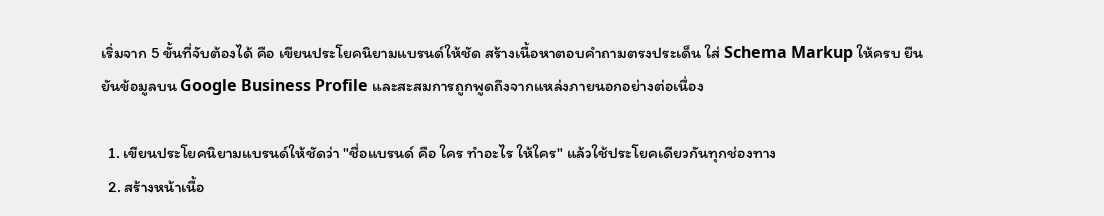เริ่มจาก 5 ขั้นที่จับต้องได้ คือ เขียนประโยคนิยามแบรนด์ให้ชัด สร้างเนื้อหาตอบคำถามตรงประเด็น ใส่ Schema Markup ให้ครบ ยืนยันข้อมูลบน Google Business Profile และสะสมการถูกพูดถึงจากแหล่งภายนอกอย่างต่อเนื่อง

  1. เขียนประโยคนิยามแบรนด์ให้ชัดว่า "ชื่อแบรนด์ คือ ใคร ทำอะไร ให้ใคร" แล้วใช้ประโยคเดียวกันทุกช่องทาง
  2. สร้างหน้าเนื้อ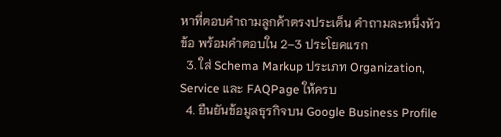หาที่ตอบคำถามลูกค้าตรงประเด็น คำถามละหนึ่งหัวข้อ พร้อมคำตอบใน 2–3 ประโยคแรก
  3. ใส่ Schema Markup ประเภท Organization, Service และ FAQPage ให้ครบ
  4. ยืนยันข้อมูลธุรกิจบน Google Business Profile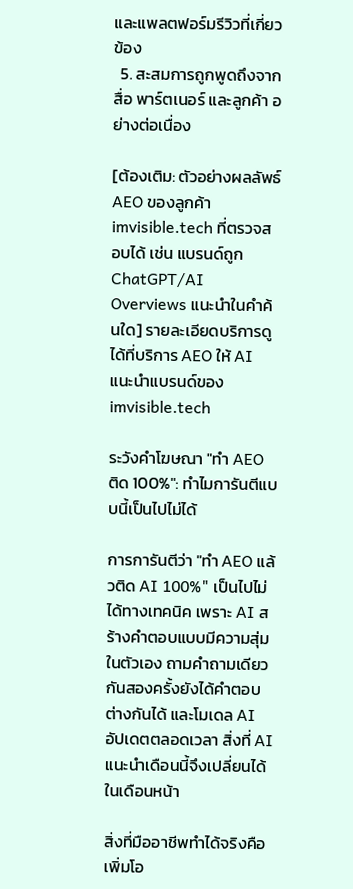และแพลตฟอร์มรีวิวที่เกี่ยวข้อง
  5. สะสมการถูกพูดถึงจากสื่อ พาร์ตเนอร์ และลูกค้า อย่างต่อเนื่อง

[ต้องเติม: ตัวอย่างผลลัพธ์ AEO ของลูกค้า imvisible.tech ที่ตรวจสอบได้ เช่น แบรนด์ถูก ChatGPT/AI Overviews แนะนำในคำค้นใด] รายละเอียดบริการดูได้ที่บริการ AEO ให้ AI แนะนำแบรนด์ของ imvisible.tech

ระวังคำโฆษณา "ทำ AEO ติด 100%": ทำไมการันตีแบบนี้เป็นไปไม่ได้

การการันตีว่า "ทำ AEO แล้วติด AI 100%" เป็นไปไม่ได้ทางเทคนิค เพราะ AI สร้างคำตอบแบบมีความสุ่มในตัวเอง ถามคำถามเดียวกันสองครั้งยังได้คำตอบต่างกันได้ และโมเดล AI อัปเดตตลอดเวลา สิ่งที่ AI แนะนำเดือนนี้จึงเปลี่ยนได้ในเดือนหน้า

สิ่งที่มืออาชีพทำได้จริงคือเพิ่มโอ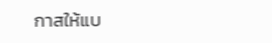กาสให้แบ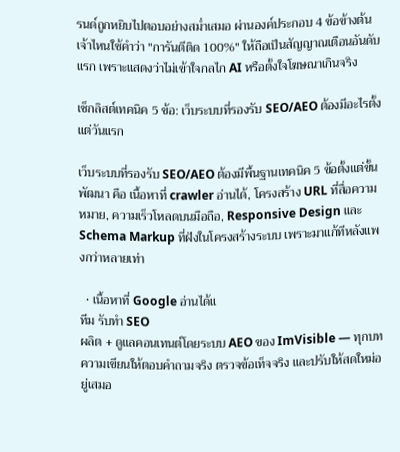รนด์ถูกหยิบไปตอบอย่างสม่ำเสมอ ผ่านองค์ประกอบ 4 ข้อข้างต้น เจ้าไหนใช้คำว่า "การันตีติด 100%" ให้ถือเป็นสัญญาณเตือนอันดับแรก เพราะแสดงว่าไม่เข้าใจกลไก AI หรือตั้งใจโฆษณาเกินจริง

เช็กลิสต์เทคนิค 5 ข้อ: เว็บระบบที่รองรับ SEO/AEO ต้องมีอะไรตั้งแต่วันแรก

เว็บระบบที่รองรับ SEO/AEO ต้องมีพื้นฐานเทคนิค 5 ข้อตั้งแต่ขั้นพัฒนา คือ เนื้อหาที่ crawler อ่านได้, โครงสร้าง URL ที่สื่อความหมาย, ความเร็วโหลดบนมือถือ, Responsive Design และ Schema Markup ที่ฝังในโครงสร้างระบบ เพราะมาแก้ทีหลังแพงกว่าหลายเท่า

  • เนื้อหาที่ Google อ่านได้แ
ทีม รับทำ SEO
ผลิต + ดูแลคอนเทนต์โดยระบบ AEO ของ ImVisible — ทุกบทความเขียนให้ตอบคำถามจริง ตรวจข้อเท็จจริง และปรับให้สดใหม่อยู่เสมอ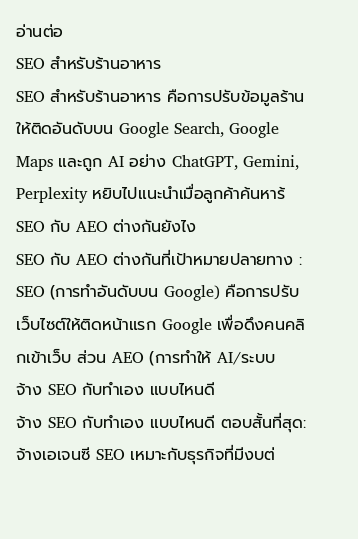อ่านต่อ
SEO สำหรับร้านอาหาร
SEO สำหรับร้านอาหาร คือการปรับข้อมูลร้านให้ติดอันดับบน Google Search, Google Maps และถูก AI อย่าง ChatGPT, Gemini, Perplexity หยิบไปแนะนำเมื่อลูกค้าค้นหาร้
SEO กับ AEO ต่างกันยังไง
SEO กับ AEO ต่างกันที่เป้าหมายปลายทาง : SEO (การทำอันดับบน Google) คือการปรับเว็บไซต์ให้ติดหน้าแรก Google เพื่อดึงคนคลิกเข้าเว็บ ส่วน AEO (การทำให้ AI/ระบบ
จ้าง SEO กับทำเอง แบบไหนดี
จ้าง SEO กับทำเอง แบบไหนดี ตอบสั้นที่สุด: จ้างเอเจนซี SEO เหมาะกับธุรกิจที่มีงบต่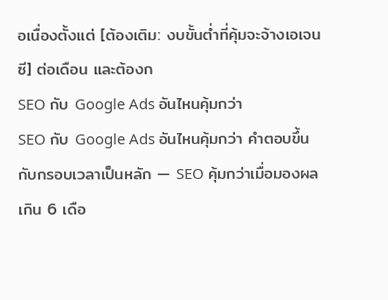อเนื่องตั้งแต่ [ต้องเติม: งบขั้นต่ำที่คุ้มจะจ้างเอเจนซี] ต่อเดือน และต้องก
SEO กับ Google Ads อันไหนคุ้มกว่า
SEO กับ Google Ads อันไหนคุ้มกว่า คำตอบขึ้นกับกรอบเวลาเป็นหลัก — SEO คุ้มกว่าเมื่อมองผลเกิน 6 เดือ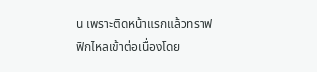น เพราะติดหน้าแรกแล้วทราฟฟิกไหลเข้าต่อเนื่องโดย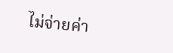ไม่จ่ายค่า